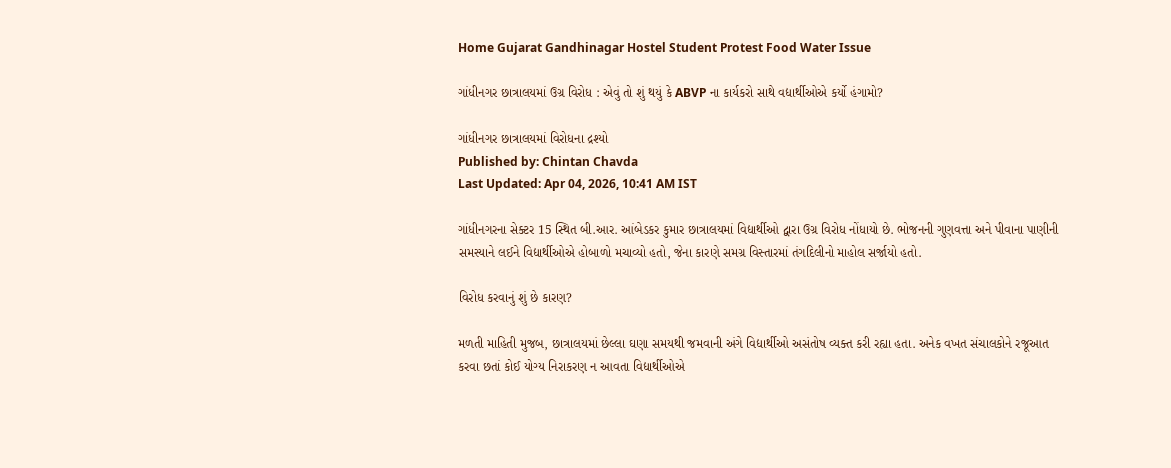Home Gujarat Gandhinagar Hostel Student Protest Food Water Issue

ગાંધીનગર છાત્રાલયમાં ઉગ્ર વિરોધ : એવું તો શું થયું કે ABVP ના કાર્યકરો સાથે વદ્યાર્થીઓએ કર્યો હંગામો?

ગાંધીનગર છાત્રાલયમાં વિરોધના દ્રશ્યો
Published by: Chintan Chavda
Last Updated: Apr 04, 2026, 10:41 AM IST

ગાંધીનગરના સેક્ટર 15 સ્થિત બી.આર. આંબેડકર કુમાર છાત્રાલયમાં વિદ્યાર્થીઓ દ્વારા ઉગ્ર વિરોધ નોંધાયો છે. ભોજનની ગુણવત્તા અને પીવાના પાણીની સમસ્યાને લઈને વિદ્યાર્થીઓએ હોબાળો મચાવ્યો હતો, જેના કારણે સમગ્ર વિસ્તારમાં તંગદિલીનો માહોલ સર્જાયો હતો.

વિરોધ કરવાનું શું છે કારણ?

મળતી માહિતી મુજબ, છાત્રાલયમાં છેલ્લા ઘણા સમયથી જમવાની અંગે વિદ્યાર્થીઓ અસંતોષ વ્યક્ત કરી રહ્યા હતા. અનેક વખત સંચાલકોને રજૂઆત કરવા છતાં કોઈ યોગ્ય નિરાકરણ ન આવતા વિદ્યાર્થીઓએ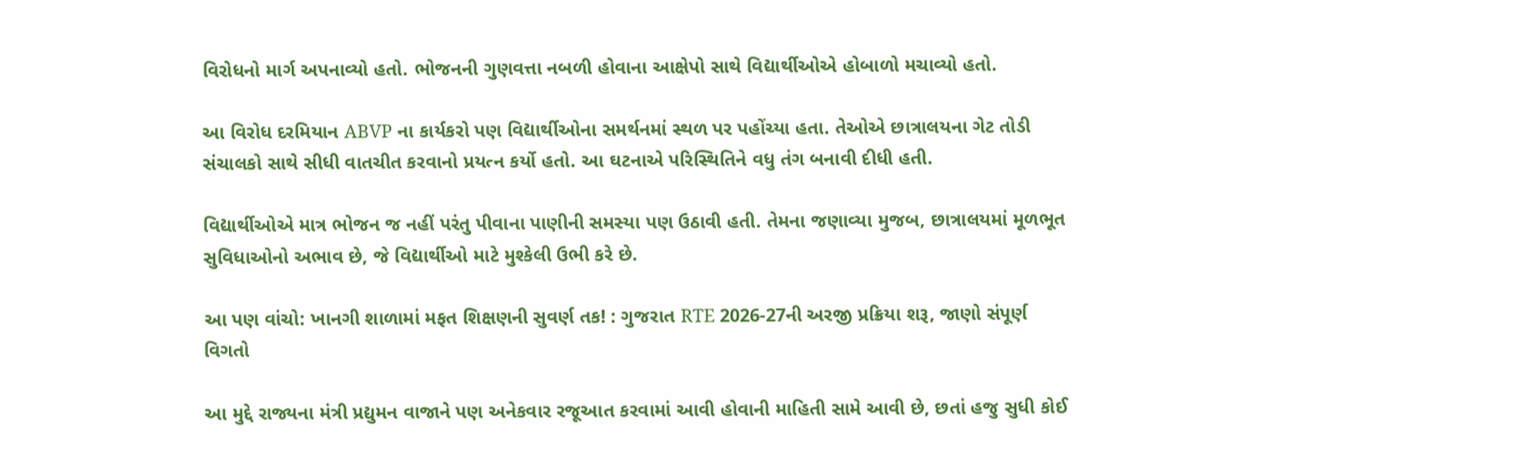વિરોધનો માર્ગ અપનાવ્યો હતો. ભોજનની ગુણવત્તા નબળી હોવાના આક્ષેપો સાથે વિદ્યાર્થીઓએ હોબાળો મચાવ્યો હતો.

આ વિરોધ દરમિયાન ABVP ના કાર્યકરો પણ વિદ્યાર્થીઓના સમર્થનમાં સ્થળ પર પહોંચ્યા હતા. તેઓએ છાત્રાલયના ગેટ તોડી સંચાલકો સાથે સીધી વાતચીત કરવાનો પ્રયત્ન કર્યો હતો. આ ઘટનાએ પરિસ્થિતિને વધુ તંગ બનાવી દીધી હતી.

વિદ્યાર્થીઓએ માત્ર ભોજન જ નહીં પરંતુ પીવાના પાણીની સમસ્યા પણ ઉઠાવી હતી. તેમના જણાવ્યા મુજબ, છાત્રાલયમાં મૂળભૂત સુવિધાઓનો અભાવ છે, જે વિદ્યાર્થીઓ માટે મુશ્કેલી ઉભી કરે છે.

આ પણ વાંચો: ખાનગી શાળામાં મફત શિક્ષણની સુવર્ણ તક! : ગુજરાત RTE 2026-27ની અરજી પ્રક્રિયા શરૂ, જાણો સંપૂર્ણ વિગતો

આ મુદ્દે રાજ્યના મંત્રી પ્રદ્યુમન વાજાને પણ અનેકવાર રજૂઆત કરવામાં આવી હોવાની માહિતી સામે આવી છે, છતાં હજુ સુધી કોઈ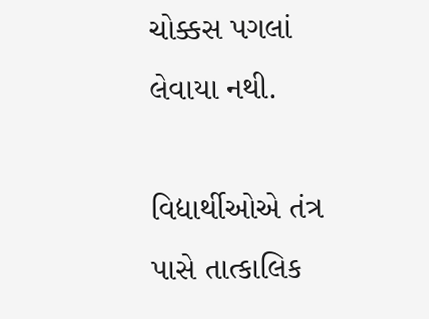ચોક્કસ પગલાં લેવાયા નથી.

વિદ્યાર્થીઓએ તંત્ર પાસે તાત્કાલિક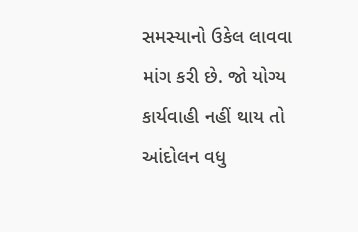સમસ્યાનો ઉકેલ લાવવા માંગ કરી છે. જો યોગ્ય કાર્યવાહી નહીં થાય તો આંદોલન વધુ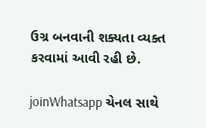ઉગ્ર બનવાની શક્યતા વ્યક્ત કરવામાં આવી રહી છે.

joinWhatsapp ચેનલ સાથે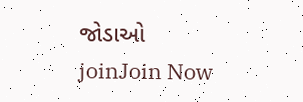જોડાઓ
joinJoin Now